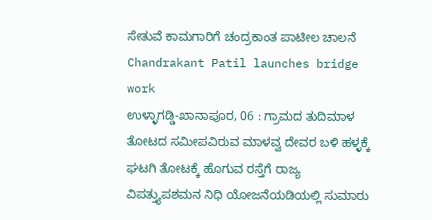ಸೇತುವೆ ಕಾಮಗಾರಿಗೆ ಚಂದ್ರಕಾಂತ ಪಾಟೀಲ ಚಾಲನೆ
Chandrakant Patil launches bridge work
ಉಳ್ಳಾಗಡ್ಡಿ-ಖಾನಾಪೂರ, 06 : ಗ್ರಾಮದ ತುದಿಮಾಳ ತೋಟದ ಸಮೀಪವಿರುವ ಮಾಳವ್ವ ದೇವರ ಬಳಿ ಹಳ್ಳಕ್ಕೆ ಘಟಗಿ ತೋಟಕ್ಕೆ ಹೊಗುವ ರಸ್ತೆಗೆ ರಾಜ್ಯ ವಿಪತ್ತ್ಯುಪಶಮನ ನಿಧಿ ಯೋಜನೆಯಡಿಯಲ್ಲಿ ಸುಮಾರು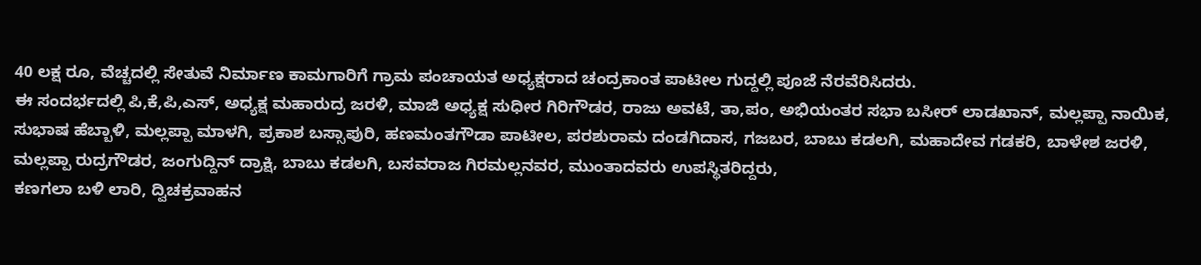40 ಲಕ್ಷ ರೂ, ವೆಚ್ಚದಲ್ಲಿ ಸೇತುವೆ ನಿರ್ಮಾಣ ಕಾಮಗಾರಿಗೆ ಗ್ರಾಮ ಪಂಚಾಯತ ಅಧ್ಯಕ್ಷರಾದ ಚಂದ್ರಕಾಂತ ಪಾಟೀಲ ಗುದ್ದಲ್ಲಿ ಪೂಜೆ ನೆರವೆರಿಸಿದರು.
ಈ ಸಂದರ್ಭದಲ್ಲಿ ಪಿ,ಕೆ,ಪಿ,ಎಸ್, ಅಧ್ಯಕ್ಷ ಮಹಾರುದ್ರ ಜರಳಿ, ಮಾಜಿ ಅಧ್ಯಕ್ಷ ಸುಧೀರ ಗಿರಿಗೌಡರ, ರಾಜು ಅವಟೆ, ತಾ,ಪಂ, ಅಭಿಯಂತರ ಸಭಾ ಬಸೀರ್ ಲಾಡಖಾನ್, ಮಲ್ಲಪ್ಪಾ ನಾಯಿಕ, ಸುಭಾಷ ಹೆಬ್ಬಾಳಿ, ಮಲ್ಲಪ್ಪಾ ಮಾಳಗಿ, ಪ್ರಕಾಶ ಬಸ್ಸಾಪುರಿ, ಹಣಮಂತಗೌಡಾ ಪಾಟೀಲ, ಪರಶುರಾಮ ದಂಡಗಿದಾಸ, ಗಜಬರ, ಬಾಬು ಕಡಲಗಿ, ಮಹಾದೇವ ಗಡಕರಿ, ಬಾಳೇಶ ಜರಳಿ, ಮಲ್ಲಪ್ಪಾ ರುದ್ರಗೌಡರ, ಜಂಗುದ್ದಿನ್ ದ್ರಾಕ್ಷಿ, ಬಾಬು ಕಡಲಗಿ, ಬಸವರಾಜ ಗಿರಮಲ್ಲನವರ, ಮುಂತಾದವರು ಉಪಸ್ಥಿತರಿದ್ದರು,
ಕಣಗಲಾ ಬಳಿ ಲಾರಿ, ದ್ವಿಚಕ್ರವಾಹನ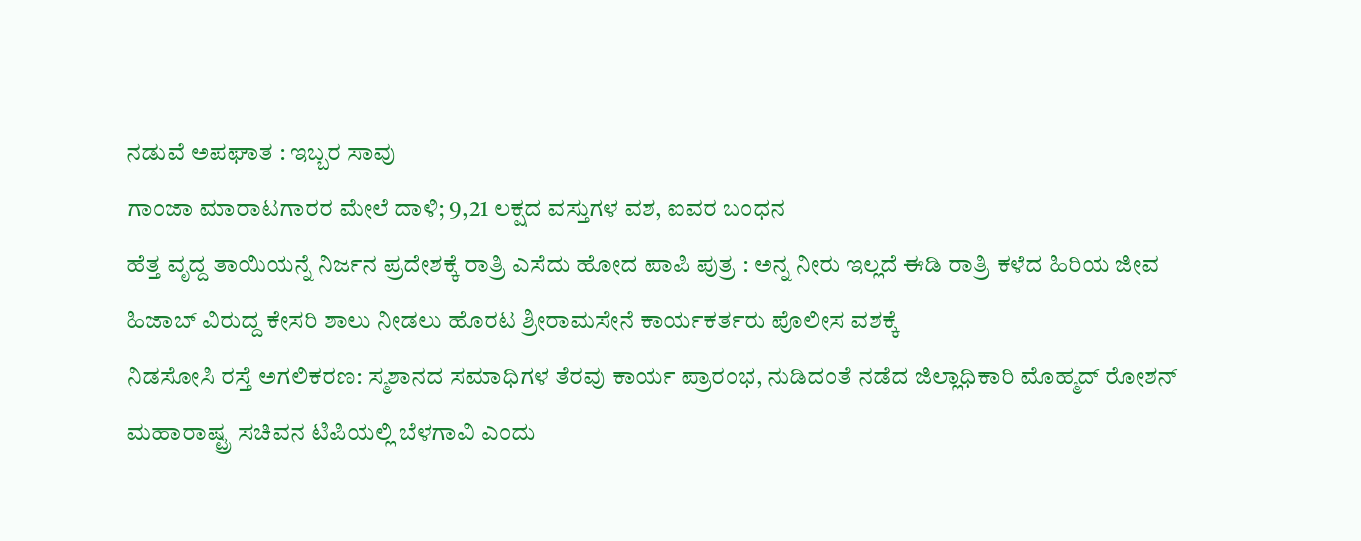ನಡುವೆ ಅಪಘಾತ : ಇಬ್ಬರ ಸಾವು
ಗಾಂಜಾ ಮಾರಾಟಗಾರರ ಮೇಲೆ ದಾಳಿ; 9,21 ಲಕ್ಷದ ವಸ್ತುಗಳ ವಶ, ಐವರ ಬಂಧನ
ಹೆತ್ತ ವೃದ್ದ ತಾಯಿಯನ್ನೆ ನಿರ್ಜನ ಪ್ರದೇಶಕ್ಕೆ ರಾತ್ರಿ ಎಸೆದು ಹೋದ ಪಾಪಿ ಪುತ್ರ : ಅನ್ನ ನೀರು ಇಲ್ಲದೆ ಈಡಿ ರಾತ್ರಿ ಕಳೆದ ಹಿರಿಯ ಜೀವ
ಹಿಜಾಬ್ ವಿರುದ್ದ ಕೇಸರಿ ಶಾಲು ನೀಡಲು ಹೊರಟ ಶ್ರೀರಾಮಸೇನೆ ಕಾರ್ಯಕರ್ತರು ಪೊಲೀಸ ವಶಕ್ಕೆ
ನಿಡಸೋಸಿ ರಸ್ತೆ ಅಗಲಿಕರಣ: ಸ್ಮಶಾನದ ಸಮಾಧಿಗಳ ತೆರವು ಕಾರ್ಯ ಪ್ರಾರಂಭ, ನುಡಿದಂತೆ ನಡೆದ ಜಿಲ್ಲಾಧಿಕಾರಿ ಮೊಹ್ಮದ್ ರೋಶನ್
ಮಹಾರಾಷ್ಟ್ರ ಸಚಿವನ ಟಿಪಿಯಲ್ಲಿ ಬೆಳಗಾವಿ ಎಂದು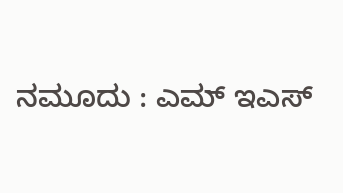ನಮೂದು : ಎಮ್ ಇಎಸ್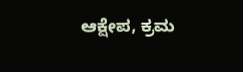ಆಕ್ಷೇಪ, ಕ್ರಮ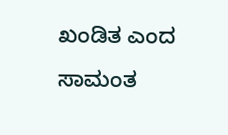ಖಂಡಿತ ಎಂದ ಸಾಮಂತ